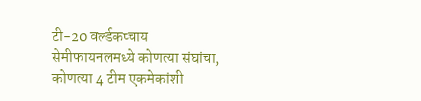टी-20 वर्ल्डकप्चाय सेमीफायनलमध्ये कोणत्या संघांचा, कोणत्या 4 टीम एकमेकांशी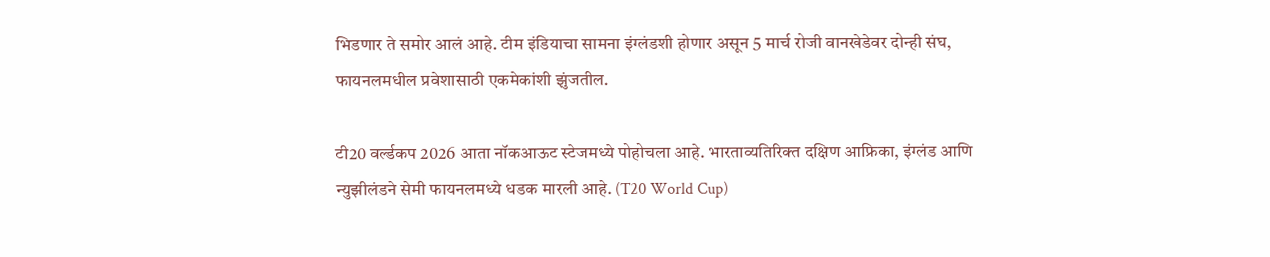भिडणार ते समोर आलं आहे. टीम इंडियाचा सामना इंग्लंडशी होणार असून 5 मार्च रोजी वानखेडेवर दोन्ही संघ, फायनलमधील प्रवेशासाठी एकमेकांशी झुंजतील.

टी20 वर्ल्डकप 2026 आता नॉकआऊट स्टेजमध्ये पोहोचला आहे. भारताव्यतिरिक्त दक्षिण आफ्रिका, इंग्लंड आणि न्युझीलंडने सेमी फायनलमध्ये धडक मारली आहे. (T20 World Cup)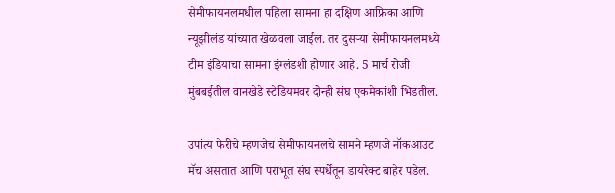सेमीफायनलमधील पहिला सामना हा दक्षिण आफ्रिका आणि न्यूझीलंड यांच्यात खेळवला जाईल. तर दुसऱ्या सेमीफायनलमध्ये टीम इंडियाचा सामना इंग्लंडशी होणार आहे. 5 मार्च रोजी मुंबबईतील वानखेडे स्टेडियमवर दोन्ही संघ एकमेकांशी भिडतील.

उपांत्य फेरीचे म्हणजेच सेमीफायनलचे सामने म्हणजे नॉकआउट मॅच असतात आणि पराभूत संघ स्पर्धेतून डायरेक्ट बाहेर पडेल.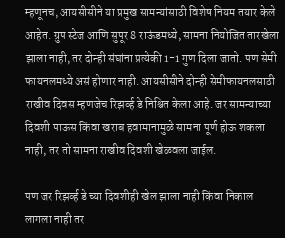म्हणूनच, आयसीसीने या प्रमुख सामन्यांसाठी विशेष नियम तयार केले आहेत. ग्रुप स्टेज आणि सुपूर 8 राऊंडमध्ये, सामना नियोजित तारखेला झाला नाही, तर दोन्ही संघांना प्रत्येकी 1-1 गुण दिला जातो. पण सेमी फायनलमध्ये असं होणार नाही. आयसीसीने दोन्ही सेमीफायनलसाठी राखीव दिवस म्हणजेच रिझर्व्ह डे निश्चित केला आहे. जर सामन्याच्या दिवशी पाऊस किंवा खराब हवामानामुळे सामना पूर्ण होऊ शकला नाही, तर तो सामना राखीव दिवशी खेळवला जाईल.

पण जर रिझर्व्ह डे च्या दिवशीही खेल झाला नाही किंवा निकाल लागला नाही तर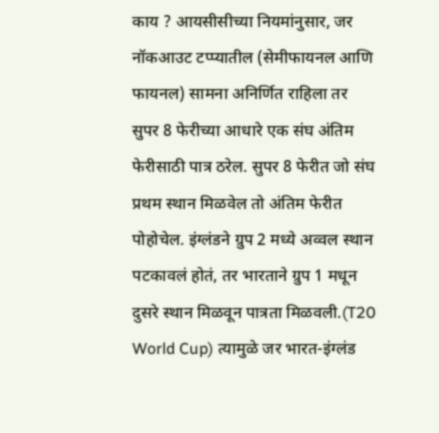काय ? आयसीसीच्या नियमांनुसार, जर नॉकआउट टप्प्यातील (सेमीफायनल आणि फायनल) सामना अनिर्णित राहिला तर सुपर 8 फेरीच्या आधारे एक संघ अंतिम फेरीसाठी पात्र ठरेल. सुपर 8 फेरीत जो संघ प्रथम स्थान मिळवेल तो अंतिम फेरीत पोहोचेल. इंग्लंडने ग्रुप 2 मध्ये अव्वल स्थान पटकावलं होतं, तर भारताने ग्रुप 1 मधून दुसरे स्थान मिळवून पात्रता मिळवली.(T20 World Cup) त्यामुळे जर भारत-इंग्लंड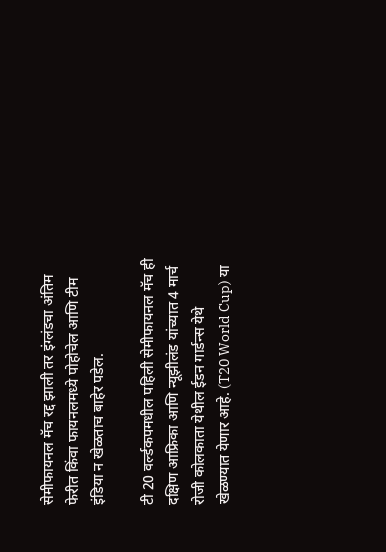सेमीफायनल मॅच रद्द झाली तर इंग्लंडचा अंतिम फेरीत किंवा फायनलमध्ये पोहोचेल आणि टीम इंडिया न खेळताच बाहेर पडेल.

टी 20 वर्ल्डकपमधील पहिली सेमीफायनल मॅच ही दक्षिण आफ्रिका आणि न्यूझीलंड यांच्यात 4 मार्च रोजी कोलकाता येथील ईडन गार्डन्स येथे खेळण्यात येणार आहे. (T20 World Cup) या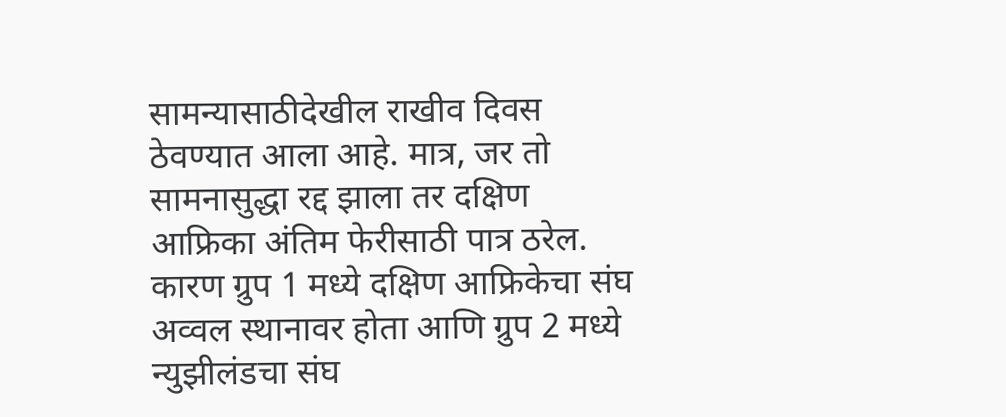सामन्यासाठीदेखील राखीव दिवस ठेवण्यात आला आहे. मात्र, जर तो सामनासुद्धा रद्द झाला तर दक्षिण आफ्रिका अंतिम फेरीसाठी पात्र ठरेल. कारण ग्रुप 1 मध्ये दक्षिण आफ्रिकेचा संघ अव्वल स्थानावर होता आणि ग्रुप 2 मध्ये न्युझीलंडचा संघ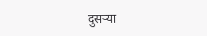दुसऱ्या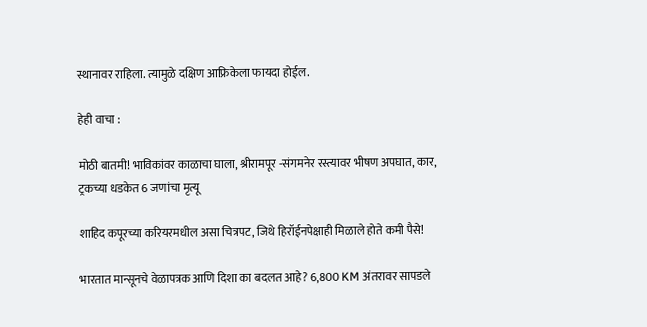स्थानावर राहिला. त्यामुळे दक्षिण आफ्रिकेला फायदा होईल.

हेही वाचा :

मोठी बातमी! भाविकांवर काळाचा घाला, श्रीरामपूर -संगमनेर रस्त्यावर भीषण अपघात, कार, ट्रकच्या धडकेत 6 जणांचा मृत्यू

शाहिद कपूरच्या करियरमधील असा चित्रपट, जिथे हिरॉईनपेक्षाही मिळाले होते कमी पैसे!

भारतात मान्सूनचे वेळापत्रक आणि दिशा का बदलत आहे? 6,800 KM अंतरावर सापडले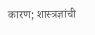कारण; शास्त्रज्ञांची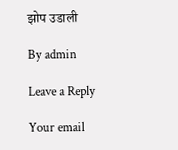झोप उडाली

By admin

Leave a Reply

Your email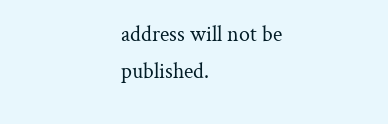address will not be published.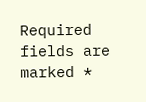Required fields are marked *